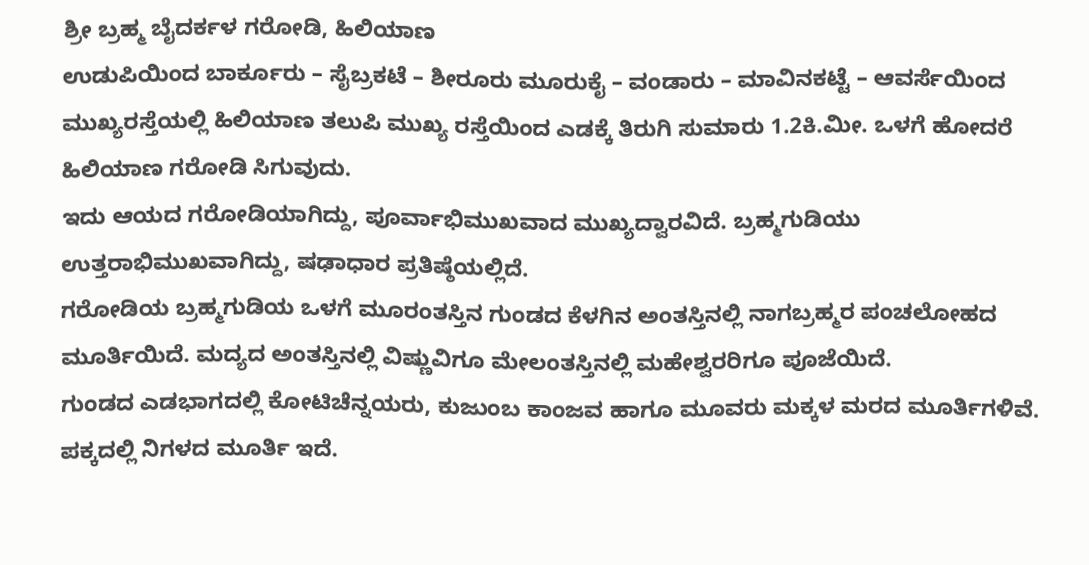ಶ್ರೀ ಬ್ರಹ್ಮ ಬೈದರ್ಕಳ ಗರೋಡಿ, ಹಿಲಿಯಾಣ
ಉಡುಪಿಯಿಂದ ಬಾರ್ಕೂರು – ಸೈಬ್ರಕಟೆ – ಶೀರೂರು ಮೂರುಕೈ – ವಂಡಾರು – ಮಾವಿನಕಟ್ಟೆ – ಆವರ್ಸೆಯಿಂದ ಮುಖ್ಯರಸ್ತೆಯಲ್ಲಿ ಹಿಲಿಯಾಣ ತಲುಪಿ ಮುಖ್ಯ ರಸ್ತೆಯಿಂದ ಎಡಕ್ಕೆ ತಿರುಗಿ ಸುಮಾರು 1.2ಕಿ.ಮೀ. ಒಳಗೆ ಹೋದರೆ ಹಿಲಿಯಾಣ ಗರೋಡಿ ಸಿಗುವುದು.
ಇದು ಆಯದ ಗರೋಡಿಯಾಗಿದ್ದು, ಪೂರ್ವಾಭಿಮುಖವಾದ ಮುಖ್ಯದ್ವಾರವಿದೆ. ಬ್ರಹ್ಮಗುಡಿಯು ಉತ್ತರಾಭಿಮುಖವಾಗಿದ್ದು, ಷಢಾಧಾರ ಪ್ರತಿಷ್ಠೆಯಲ್ಲಿದೆ.
ಗರೋಡಿಯ ಬ್ರಹ್ಮಗುಡಿಯ ಒಳಗೆ ಮೂರಂತಸ್ತಿನ ಗುಂಡದ ಕೆಳಗಿನ ಅಂತಸ್ತಿನಲ್ಲಿ ನಾಗಬ್ರಹ್ಮರ ಪಂಚಲೋಹದ ಮೂರ್ತಿಯಿದೆ. ಮದ್ಯದ ಅಂತಸ್ತಿನಲ್ಲಿ ವಿಷ್ಣುವಿಗೂ ಮೇಲಂತಸ್ತಿನಲ್ಲಿ ಮಹೇಶ್ವರರಿಗೂ ಪೂಜೆಯಿದೆ.
ಗುಂಡದ ಎಡಭಾಗದಲ್ಲಿ ಕೋಟಿಚೆನ್ನಯರು, ಕುಜುಂಬ ಕಾಂಜವ ಹಾಗೂ ಮೂವರು ಮಕ್ಕಳ ಮರದ ಮೂರ್ತಿಗಳಿವೆ. ಪಕ್ಕದಲ್ಲಿ ನಿಗಳದ ಮೂರ್ತಿ ಇದೆ.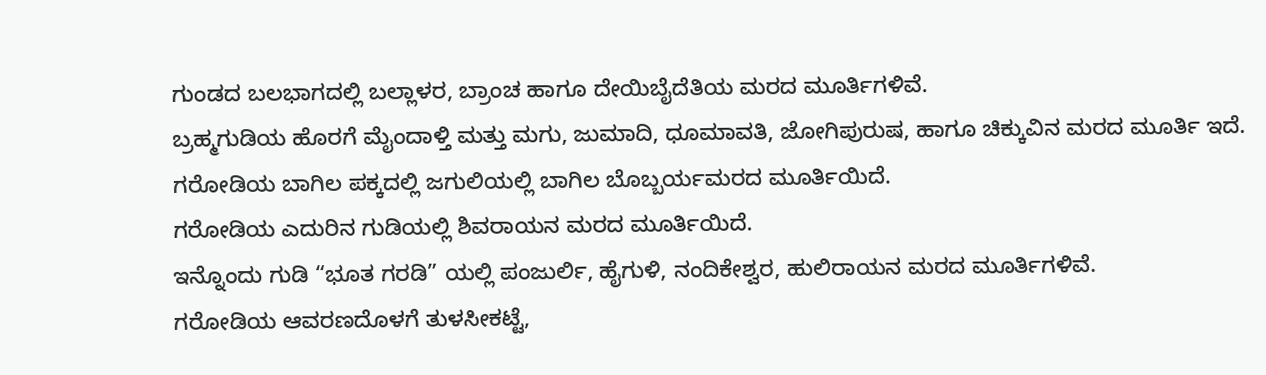ಗುಂಡದ ಬಲಭಾಗದಲ್ಲಿ ಬಲ್ಲಾಳರ, ಬ್ರಾಂಚ ಹಾಗೂ ದೇಯಿಬೈದೆತಿಯ ಮರದ ಮೂರ್ತಿಗಳಿವೆ.
ಬ್ರಹ್ಮಗುಡಿಯ ಹೊರಗೆ ಮೈಂದಾಳ್ತಿ ಮತ್ತು ಮಗು, ಜುಮಾದಿ, ಧೂಮಾವತಿ, ಜೋಗಿಪುರುಷ, ಹಾಗೂ ಚಿಕ್ಕುವಿನ ಮರದ ಮೂರ್ತಿ ಇದೆ.
ಗರೋಡಿಯ ಬಾಗಿಲ ಪಕ್ಕದಲ್ಲಿ ಜಗುಲಿಯಲ್ಲಿ ಬಾಗಿಲ ಬೊಬ್ಬರ್ಯಮರದ ಮೂರ್ತಿಯಿದೆ.
ಗರೋಡಿಯ ಎದುರಿನ ಗುಡಿಯಲ್ಲಿ ಶಿವರಾಯನ ಮರದ ಮೂರ್ತಿಯಿದೆ.
ಇನ್ನೊಂದು ಗುಡಿ “ಭೂತ ಗರಡಿ” ಯಲ್ಲಿ ಪಂಜುರ್ಲಿ, ಹೈಗುಳಿ, ನಂದಿಕೇಶ್ವರ, ಹುಲಿರಾಯನ ಮರದ ಮೂರ್ತಿಗಳಿವೆ.
ಗರೋಡಿಯ ಆವರಣದೊಳಗೆ ತುಳಸೀಕಟ್ಟೆ,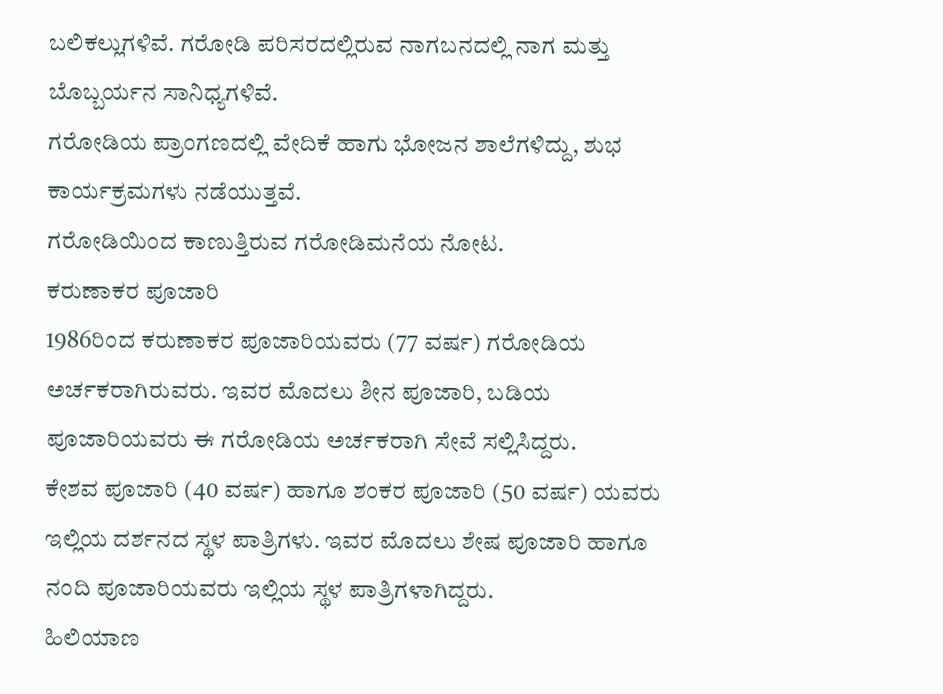ಬಲಿಕಲ್ಲುಗಳಿವೆ. ಗರೋಡಿ ಪರಿಸರದಲ್ಲಿರುವ ನಾಗಬನದಲ್ಲಿ ನಾಗ ಮತ್ತು ಬೊಬ್ಬರ್ಯನ ಸಾನಿಧ್ಯಗಳಿವೆ.
ಗರೋಡಿಯ ಪ್ರಾಂಗಣದಲ್ಲಿ ವೇದಿಕೆ ಹಾಗು ಭೋಜನ ಶಾಲೆಗಳಿದ್ದು, ಶುಭ ಕಾರ್ಯಕ್ರಮಗಳು ನಡೆಯುತ್ತವೆ.
ಗರೋಡಿಯಿಂದ ಕಾಣುತ್ತಿರುವ ಗರೋಡಿಮನೆಯ ನೋಟ.
ಕರುಣಾಕರ ಪೂಜಾರಿ
1986ರಿಂದ ಕರುಣಾಕರ ಪೂಜಾರಿಯವರು (77 ವರ್ಷ) ಗರೋಡಿಯ ಅರ್ಚಕರಾಗಿರುವರು. ಇವರ ಮೊದಲು ಶೀನ ಪೂಜಾರಿ, ಬಡಿಯ ಪೂಜಾರಿಯವರು ಈ ಗರೋಡಿಯ ಅರ್ಚಕರಾಗಿ ಸೇವೆ ಸಲ್ಲಿಸಿದ್ದರು.
ಕೇಶವ ಪೂಜಾರಿ (40 ವರ್ಷ) ಹಾಗೂ ಶಂಕರ ಪೂಜಾರಿ (50 ವರ್ಷ) ಯವರು ಇಲ್ಲಿಯ ದರ್ಶನದ ಸ್ಥಳ ಪಾತ್ರಿಗಳು. ಇವರ ಮೊದಲು ಶೇಷ ಪೂಜಾರಿ ಹಾಗೂ ನಂದಿ ಪೂಜಾರಿಯವರು ಇಲ್ಲಿಯ ಸ್ಥಳ ಪಾತ್ರಿಗಳಾಗಿದ್ದರು.
ಹಿಲಿಯಾಣ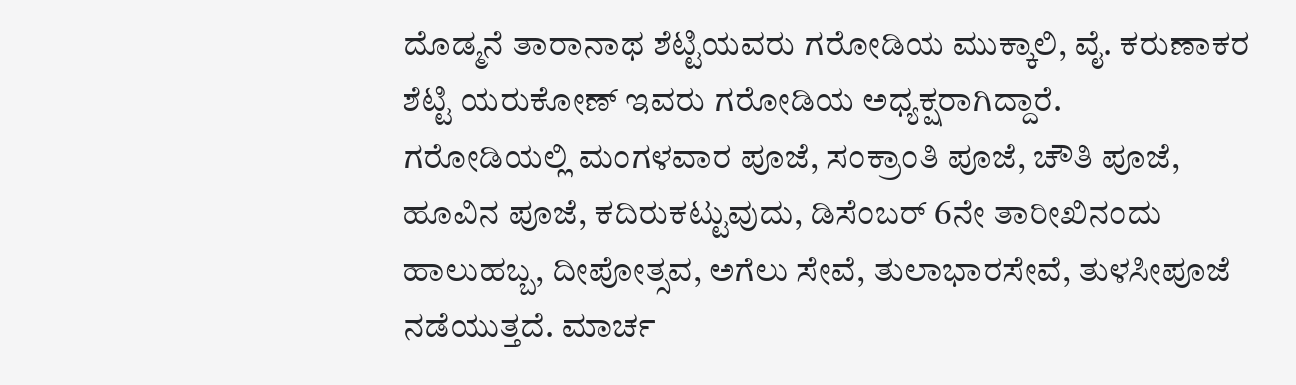ದೊಡ್ಮನೆ ತಾರಾನಾಥ ಶೆಟ್ಟಿಯವರು ಗರೋಡಿಯ ಮುಕ್ಕಾಲಿ, ವೈ. ಕರುಣಾಕರ ಶೆಟ್ಟಿ ಯರುಕೋಣ್ ಇವರು ಗರೋಡಿಯ ಅಧ್ಯಕ್ಷರಾಗಿದ್ದಾರೆ.
ಗರೋಡಿಯಲ್ಲಿ ಮಂಗಳವಾರ ಪೂಜೆ, ಸಂಕ್ರಾಂತಿ ಪೂಜೆ, ಚೌತಿ ಪೂಜೆ, ಹೂವಿನ ಪೂಜೆ, ಕದಿರುಕಟ್ಟುವುದು, ಡಿಸೆಂಬರ್ 6ನೇ ತಾರೀಖಿನಂದು ಹಾಲುಹಬ್ಬ, ದೀಪೋತ್ಸವ, ಅಗೆಲು ಸೇವೆ, ತುಲಾಭಾರಸೇವೆ, ತುಳಸೀಪೂಜೆ ನಡೆಯುತ್ತದೆ. ಮಾರ್ಚ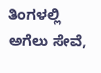ತಿಂಗಳಲ್ಲಿ ಅಗೆಲು ಸೇವೆ,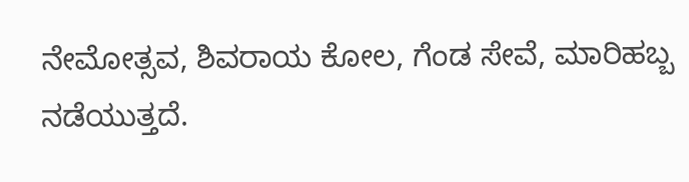ನೇಮೋತ್ಸವ, ಶಿವರಾಯ ಕೋಲ, ಗೆಂಡ ಸೇವೆ, ಮಾರಿಹಬ್ಬ ನಡೆಯುತ್ತದೆ.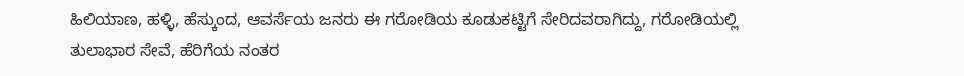ಹಿಲಿಯಾಣ, ಹಳ್ಳಿ, ಹೆಸ್ಕುಂದ, ಆವರ್ಸೆಯ ಜನರು ಈ ಗರೋಡಿಯ ಕೂಡುಕಟ್ಟಿಗೆ ಸೇರಿದವರಾಗಿದ್ದು, ಗರೋಡಿಯಲ್ಲಿ ತುಲಾಭಾರ ಸೇವೆ, ಹೆರಿಗೆಯ ನಂತರ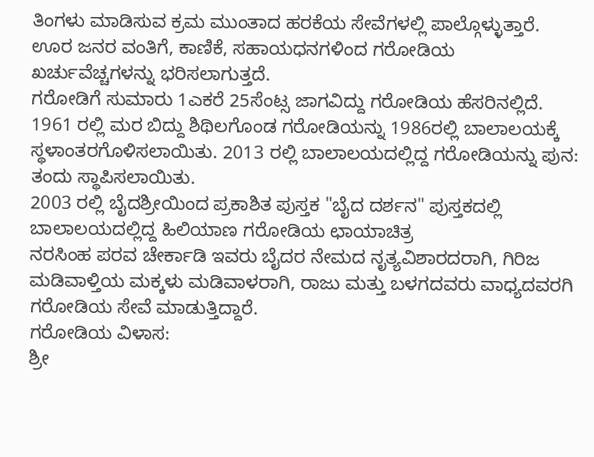ತಿಂಗಳು ಮಾಡಿಸುವ ಕ್ರಮ ಮುಂತಾದ ಹರಕೆಯ ಸೇವೆಗಳಲ್ಲಿ ಪಾಲ್ಗೊಳ್ಳುತ್ತಾರೆ. ಊರ ಜನರ ವಂತಿಗೆ, ಕಾಣಿಕೆ, ಸಹಾಯಧನಗಳಿಂದ ಗರೋಡಿಯ ಖರ್ಚುವೆಚ್ಚಗಳನ್ನು ಭರಿಸಲಾಗುತ್ತದೆ.
ಗರೋಡಿಗೆ ಸುಮಾರು 1ಎಕರೆ 25ಸೆಂಟ್ಸ ಜಾಗವಿದ್ದು ಗರೋಡಿಯ ಹೆಸರಿನಲ್ಲಿದೆ.
1961 ರಲ್ಲಿ ಮರ ಬಿದ್ದು ಶಿಥಿಲಗೊಂಡ ಗರೋಡಿಯನ್ನು 1986ರಲ್ಲಿ ಬಾಲಾಲಯಕ್ಕೆ ಸ್ಥಳಾಂತರಗೊಳಿಸಲಾಯಿತು. 2013 ರಲ್ಲಿ ಬಾಲಾಲಯದಲ್ಲಿದ್ದ ಗರೋಡಿಯನ್ನು ಪುನ: ತಂದು ಸ್ಥಾಪಿಸಲಾಯಿತು.
2003 ರಲ್ಲಿ ಬೈದಶ್ರೀಯಿಂದ ಪ್ರಕಾಶಿತ ಪುಸ್ತಕ "ಬೈದ ದರ್ಶನ" ಪುಸ್ತಕದಲ್ಲಿ ಬಾಲಾಲಯದಲ್ಲಿದ್ದ ಹಿಲಿಯಾಣ ಗರೋಡಿಯ ಛಾಯಾಚಿತ್ರ
ನರಸಿಂಹ ಪರವ ಚೇರ್ಕಾಡಿ ಇವರು ಬೈದರ ನೇಮದ ನೃತ್ಯವಿಶಾರದರಾಗಿ, ಗಿರಿಜ ಮಡಿವಾಳ್ತಿಯ ಮಕ್ಕಳು ಮಡಿವಾಳರಾಗಿ, ರಾಜು ಮತ್ತು ಬಳಗದವರು ವಾಧ್ಯದವರಗಿ ಗರೋಡಿಯ ಸೇವೆ ಮಾಡುತ್ತಿದ್ದಾರೆ.
ಗರೋಡಿಯ ವಿಳಾಸ:
ಶ್ರೀ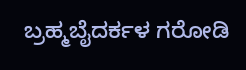ಬ್ರಹ್ಮಬೈದರ್ಕಳ ಗರೋಡಿ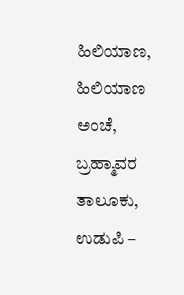ಹಿಲಿಯಾಣ,
ಹಿಲಿಯಾಣ ಅಂಚೆ,
ಬ್ರಹ್ಮಾವರ ತಾಲೂಕು,
ಉಡುಪಿ –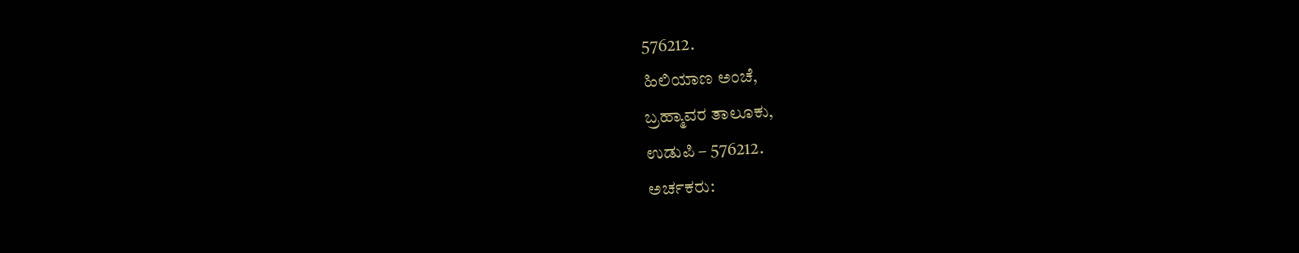576212.
ಹಿಲಿಯಾಣ ಅಂಚೆ,
ಬ್ರಹ್ಮಾವರ ತಾಲೂಕು,
ಉಡುಪಿ – 576212.
ಅರ್ಚಕರು: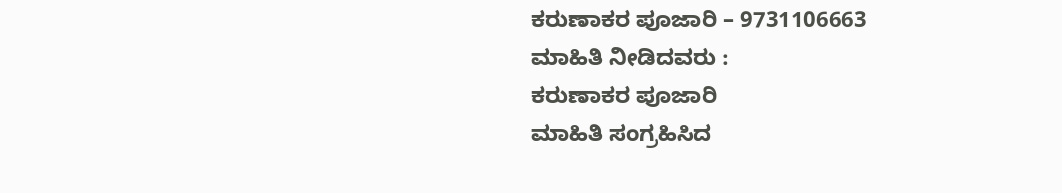ಕರುಣಾಕರ ಪೂಜಾರಿ – 9731106663
ಮಾಹಿತಿ ನೀಡಿದವರು :
ಕರುಣಾಕರ ಪೂಜಾರಿ
ಮಾಹಿತಿ ಸಂಗ್ರಹಿಸಿದ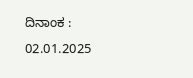ದಿನಾಂಕ :
02.01.2025